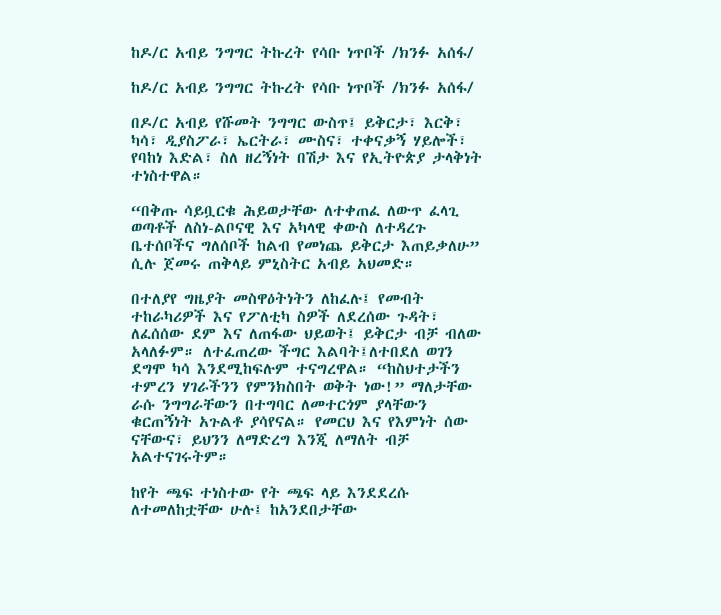ከዶ/ር አብይ ንግግር ትኩረት የሳቡ ነጥቦች /ክንፉ አሰፋ/

ከዶ/ር አብይ ንግግር ትኩረት የሳቡ ነጥቦች /ክንፉ አሰፋ/

በዶ/ር አብይ የሹመት ንግግር ውስጥ፤ ይቅርታ፣ እርቅ፣ ካሳ፣ ዲያስፖራ፣ ኤርትራ፣ ሙስና፣ ተቀናቃኝ ሃይሎች፣ የባከነ እድል፣ ስለ ዘረኝነት በሽታ እና የኢትዮጵያ ታላቅነት ተነስተዋል።

“በቅጡ ሳይቧርቁ ሕይወታቸው ለተቀጠፈ ለውጥ ፈላጊ ወጣቶች ለስነ-ልቦናዊ እና አካላዊ ቀውስ ለተዳረጉ ቤተሰቦችና ግለሰቦች ከልብ የመነጨ ይቅርታ እጠይቃለሁ” ሲሉ ጀመሩ ጠቅላይ ምኒስትር አብይ አህመድ።

በተለያየ ግዜያት መስዋዕትነትን ለከፈሉ፤ የመብት ተከራካሪዎች እና የፖለቲካ ስዎች ለደረሰው ጉዳት፣ ለፈሰሰው ደም እና ለጠፋው ህይወት፤ ይቅርታ ብቻ ብለው አላለፉም። ለተፈጠረው ችግር እልባት፤ለተበደለ ወገን ደግሞ ካሳ እንደሚከፍሉም ተናግረዋል። “ከስህተታችን ተምረን ሃገራችንን የምንክስበት ወቅት ነው!” ማለታቸው ራሱ ንግግራቸውን በተግባር ለመተርጎም ያላቸውን ቁርጠኝነት አጉልቶ ያሳየናል። የመርህ እና የእምነት ሰው ናቸውና፣ ይህንን ለማድረግ እንጂ ለማለት ብቻ አልተናገሩትም።

ከየት ጫፍ ተነስተው የት ጫፍ ላይ እንደደረሱ ለተመለከቷቸው ሁሉ፤ ከአንደበታቸው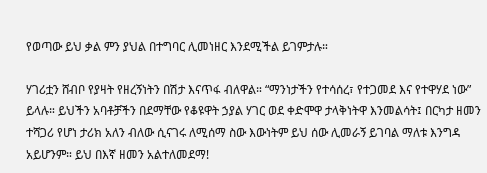የወጣው ይህ ቃል ምን ያህል በተግባር ሊመነዘር እንደሚችል ይገምታሉ።

ሃገሪቷን ሸብቦ የያዛት የዘረኝነትን በሽታ እናጥፋ ብለዋል። “ማንነታችን የተሳሰረ፣ የተጋመደ እና የተዋሃደ ነው” ይላሉ። ይህችን አባቶቻችን በደማቸው የቆዩዋት ኃያል ሃገር ወደ ቀድሞዋ ታላቅነትዋ እንመልሳት፤ በርካታ ዘመን ተሻጋሪ የሆነ ታሪክ አለን ብለው ሲናገሩ ለሚሰማ ስው እውነትም ይህ ሰው ሊመራኝ ይገባል ማለቱ እንግዳ አይሆንም። ይህ በእኛ ዘመን አልተለመደማ!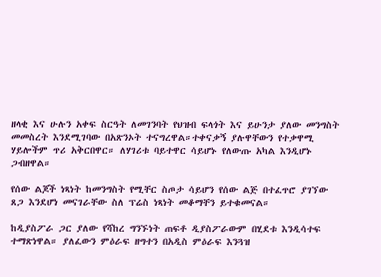ዘላቂ እና ሁሉን አቀፍ ስርዓት ለመገንባት የህዝብ ፍላጎት እና ይሁንታ ያለው መንግስት መመስረት እንደሚገባው በአጽንኦት ተናግረዋል።ተቀናቃኝ ያሉዋቸውን የተቃዋሚ ሃይሎችም ጥሪ አቅርበዋር። ለሃገሪቱ ባይተዋር ሳይሆኑ የለውጡ አካል እንዲሆኑ ጋብዘዋል።

የሰው ልጆች ነጻነት ከመንግስት የሚቸር ስጦታ ሳይሆን የሰው ልጅ በተፈጥሮ ያገኘው ጸጋ እንደሆነ መናገራቸው ስለ ፕሬስ ነጻነት መቆማቸን ይተቁመናል።

ከዲያስፖራ ጋር ያለው የሻከረ ግንኙነት ጠፍቶ ዲያስፖራውም በሂደቱ እንዲሳተፍ ተማጽነዋል። ያለፈውን ምዕራፍ ዘግተን በአዲስ ምዕራፍ እንጓዝ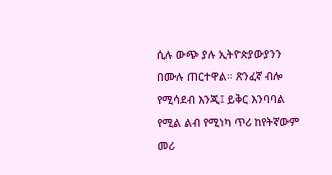ሲሉ ውጭ ያሉ ኢትዮጵያውያንን በሙሉ ጠርተዋል። ጽንፈኛ ብሎ የሚሳደብ እንጂ፤ ይቅር እንባባል የሚል ልብ የሚነካ ጥሪ ከየትኛውም መሪ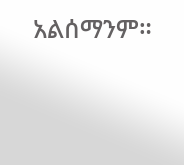አልሰማንም።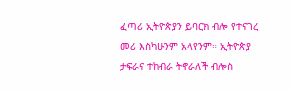ፈጣሪ ኢትዮጵያን ይባርክ ብሎ የተናገረ መሪ እስካሁንም አላየንም። ኢትዮጵያ ታፍራና ተከብራ ትኖራለች ብሎስ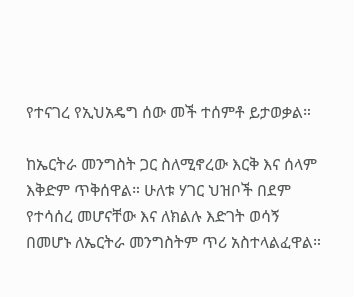የተናገረ የኢህአዴግ ሰው መች ተሰምቶ ይታወቃል።

ከኤርትራ መንግስት ጋር ስለሚኖረው እርቅ እና ሰላም እቅድም ጥቅሰዋል። ሁለቱ ሃገር ህዝቦች በደም የተሳሰረ መሆናቸው እና ለክልሉ እድገት ወሳኝ በመሆኑ ለኤርትራ መንግስትም ጥሪ አስተላልፈዋል።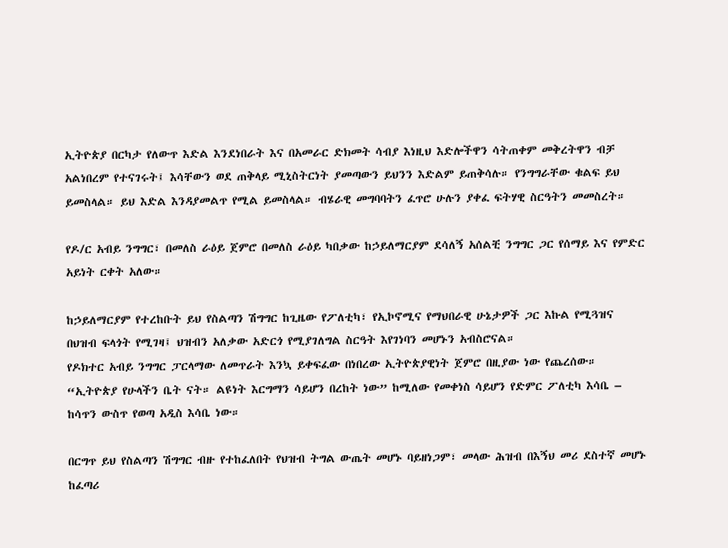ኢትዮጵያ በርካታ የለውጥ እድል እንደነበራት እና በአመራር ድክመት ሳብያ እነዚህ እድሎችዋን ሳትጠቀም መቅረትዋን ብቻ አልነበረም የተናገሩት፤ እሳቸውን ወደ ጠቅላይ ሚኒስትርነት ያመጣውን ይህንን እድልም ይጠቅሳሉ። የንግግራቸው ቁልፍ ይህ ይመስላል። ይህ እድል እንዳያመልጥ የሚል ይመስላል። ብሄራዊ መግባባትን ፈጥሮ ሁሉን ያቀፈ ፍትሃዊ ስርዓትን መመስረት።

የዶ/ር አብይ ንግግር፣ በመለስ ራዕይ ጀምሮ በመለስ ራዕይ ካበቃው ከኃይለማርያም ደሳለኝ አሰልቺ ንግግር ጋር የሰማይ እና የምድር አይነት ርቀት አለው።

ከኃይለማርያም የተረከቡት ይህ የስልጣን ሽግግር ከጊዜው የፖለቲካ፣ የኢኮኖሚና የማህበራዊ ሁኔታዎች ጋር እኩል የሚጓዝና በህዝብ ፍላጎት የሚገዛ፤ ህዝብን አለቃው አድርጎ የሚያገለግል ስርዓት እየገነባን መሆኑን አብስሮናል።
የዶክተር አብይ ንግግር ፓርላማው ለመጥራት እንኳ ይቀፍፈው በነበረው ኢትዮጵያዊነት ጀምሮ በዚያው ነው የጨረሰው። “ኢትዮጵያ የሁላችን ቤት ናት። ልዩነት እርግማን ሳይሆን በረከት ነው” ከሚለው የመቀነስ ሳይሆን የድምር ፖለቲካ እሳቤ – ከሳጥን ውስጥ የወጣ አዲስ እሳቤ ነው።

በርግጥ ይህ የስልጣን ሽግግር ብዙ የተከፈለበት የህዝብ ትግል ውጤት መሆኑ ባይዘነጋም፣ መላው ሕዝብ በእኝህ መሪ ደስተኛ መሆኑ ከፈጣሪ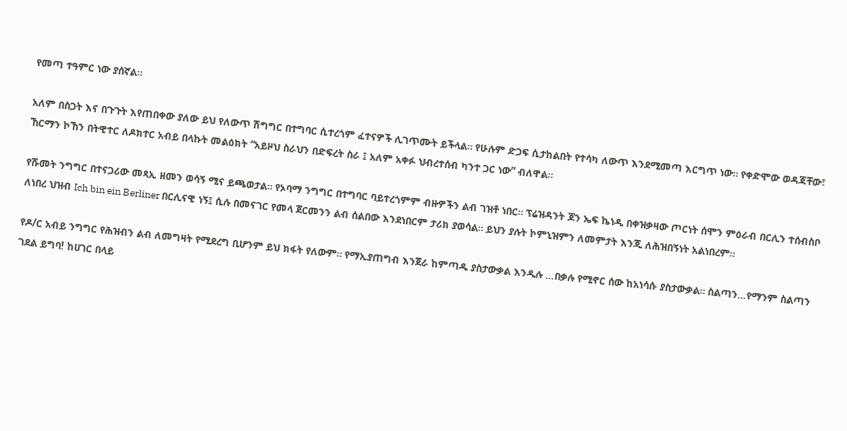የመጣ ተዓምር ነው ያሰኛል።

አለም በስጋት እና በጉጉት እየጠበቀው ያለው ይህ የለውጥ ሽግግር በተግባር ሲተረጎም ፈተናዎች ሊገጥሙት ይችላል። የሁሉም ድጋፍ ሲታከልበት የተሳካ ለውጥ እንደሚመጣ እርግጥ ነው። የቀድሞው ወዳጃቸው፣ ኸርማን ኮኸን በትዊተር ለዶክተር አብይ በላኩት መልዕክት “አይዞህ ስራህን በድፍረት ስራ ፤ አለም አቀፉ ህብረተሰብ ካንተ ጋር ነው” ብለዋል።

የሹመት ንግግር በተናጋሪው መጻኢ ዘመን ወሳኝ ሚና ይጫወታል። የኦባማ ንግግር በተግባር ባይተረጎምም ብዙዎችን ልብ ገዝቶ ነበር። ፕሬዝዳንት ጆን ኤፍ ኬነዲ በቀዝቃዛው ጦርነት ሰሞን ምዕራብ በርሊን ተሰብስቦ ለነበረ ህዝብ Ich bin ein Berliner በርሊናዊ ነኝ፤ ሲሉ በመናገር የመላ ጀርመንን ልብ ሰልበው እንደነበርም ታሪክ ያወሳል። ይህን ያሉት ኮምኒዝምን ለመምታት እንጂ ለሕዝበኝነት አልነበረም።

የዶ/ር አብይ ንግግር የሕዝብን ልብ ለመግዛት የሚደረግ ቢሆንም ይህ ክፋት የለውም። የማኢያጠግብ እንጀራ ከምጣዱ ያስታውቃል እንዲሉ …በቃሉ የሚኖር ሰው ከአነሳሱ ያስታውቃል። ስልጣን…የማንም ስልጣን ገደል ይግባ! ከሀገር በላይ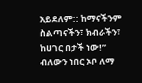አይደለም:: ከማናችንም ስልጣናችን፣ ክብራችን፣ ከሀገር በታች ነው!” ብለውን ነበር ኦቦ ለማ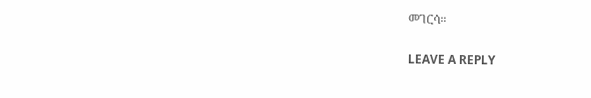መገርሳ።

LEAVE A REPLY